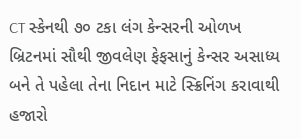CT સ્કેનથી ૭૦ ટકા લંગ કેન્સરની ઓળખ
બ્રિટનમાં સૌથી જીવલેણ ફેફસાનું કેન્સર અસાધ્ય બને તે પહેલા તેના નિદાન માટે સ્ક્રિનિંગ કરાવાથી હજારો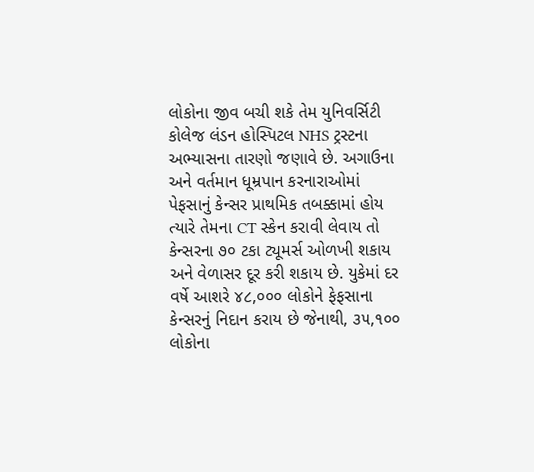લોકોના જીવ બચી શકે તેમ યુનિવર્સિટી કોલેજ લંડન હોસ્પિટલ NHS ટ્રસ્ટના અભ્યાસના તારણો જણાવે છે. અગાઉના અને વર્તમાન ધૂમ્રપાન કરનારાઓમાં પેફસાનું કેન્સર પ્રાથમિક તબક્કામાં હોય ત્યારે તેમના CT સ્કેન કરાવી લેવાય તો કેન્સરના ૭૦ ટકા ટ્યૂમર્સ ઓળખી શકાય અને વેળાસર દૂર કરી શકાય છે. યુકેમાં દર વર્ષે આશરે ૪૮,૦૦૦ લોકોને ફેફસાના કેન્સરનું નિદાન કરાય છે જેનાથી, ૩૫,૧૦૦ લોકોના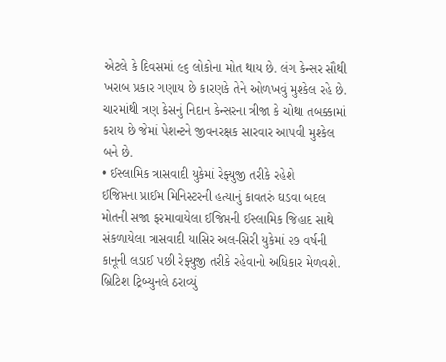એટલે કે દિવસમાં ૯૬ લોકોના મોત થાય છે. લંગ કેન્સર સૌથી ખરાબ પ્રકાર ગણાય છે કારણકે તેને ઓળખવું મુશ્કેલ રહે છે. ચારમાંથી ત્રણ કેસનું નિદાન કેન્સરના ત્રીજા કે ચોથા તબક્કામાં કરાય છે જેમાં પેશન્ટને જીવનરક્ષક સારવાર આપવી મુશ્કેલ બને છે.
• ઈસ્લામિક ત્રાસવાદી યુકેમાં રેફ્યુજી તરીકે રહેશે
ઈજિપ્તના પ્રાઈમ મિનિસ્ટરની હત્યાનું કાવતરું ઘડવા બદલ મોતની સજા ફરમાવાયેલા ઈજિપ્તની ઈસ્લામિક જિહાદ સાથે સંકળાયેલા ત્રાસવાદી યાસિર અલ-સિરી યુકેમાં ૨૭ વર્ષની કાનૂની લડાઈ પછી રેફ્યુજી તરીકે રહેવાનો અધિકાર મેળવશે. બ્રિટિશ ટ્રિબ્યુનલે ઠરાવ્યું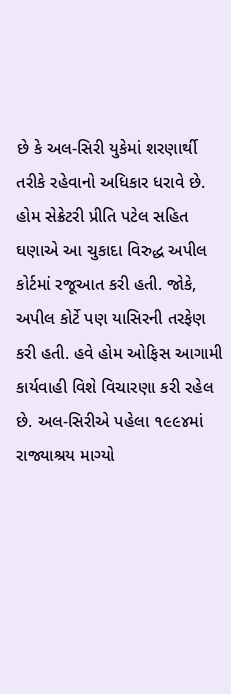છે કે અલ-સિરી યુકેમાં શરણાર્થી તરીકે રહેવાનો અધિકાર ધરાવે છે. હોમ સેક્રેટરી પ્રીતિ પટેલ સહિત ઘણાએ આ ચુકાદા વિરુદ્ધ અપીલ કોર્ટમાં રજૂઆત કરી હતી. જોકે, અપીલ કોર્ટે પણ યાસિરની તરફેણ કરી હતી. હવે હોમ ઓફિસ આગામી કાર્યવાહી વિશે વિચારણા કરી રહેલ છે. અલ-સિરીએ પહેલા ૧૯૯૪માં રાજ્યાશ્રય માગ્યો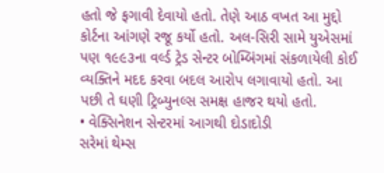હતો જે ફગાવી દેવાયો હતો. તેણે આઠ વખત આ મુદ્દો કોર્ટના આંગણે રજૂ કર્યો હતો. અલ-સિરી સામે યુએસમાં પણ ૧૯૯૩ના વર્લ્ડ ટ્રેડ સેન્ટર બોમ્બિંગમાં સંકળાયેલી કોઈ વ્યક્તિને મદદ કરવા બદલ આરોપ લગાવાયો હતો. આ પછી તે ઘણી ટ્રિબ્યુનલ્સ સમક્ષ હાજર થયો હતો.
• વેક્સિનેશન સેન્ટરમાં આગથી દોડાદોડી
સરેમાં થેમ્સ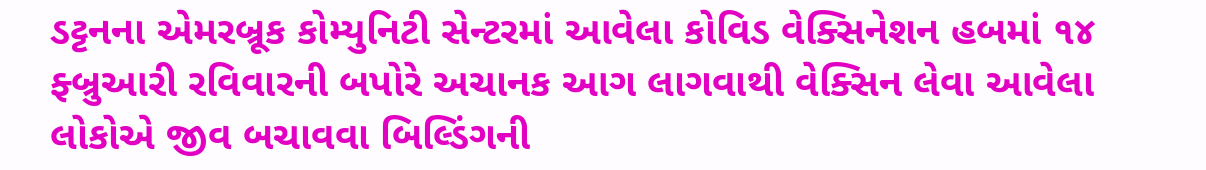ડટ્ટનના એમરબ્રૂક કોમ્યુનિટી સેન્ટરમાં આવેલા કોવિડ વેક્સિનેશન હબમાં ૧૪ ફ્બ્રુઆરી રવિવારની બપોરે અચાનક આગ લાગવાથી વેક્સિન લેવા આવેલા લોકોએ જીવ બચાવવા બિલ્ડિંગની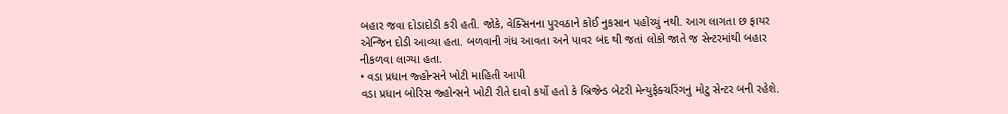બહાર જવા દોડાદોડી કરી હતી. જોકે, વેક્સિનના પુરવઠાને કોઈ નુકસાન પહોંચ્યું નથી. આગ લાગતા છ ફાયર એન્જિન દોડી આવ્યા હતા. બળવાની ગંધ આવતા અને પાવર બંદ થી જતાં લોકો જાતે જ સેન્ટરમાંથી બહાર નીકળવા લાગ્યા હતા.
• વડા પ્રધાન જ્હોન્સને ખોટી માહિતી આપી
વડા પ્રધાન બોરિસ જ્હોન્સને ખોટી રીતે દાવો કર્યો હતો કે બ્રિજેન્ડ બેટરી મેન્યુફેક્ચરિંગનું મોટુ સેન્ટર બની રહેશે.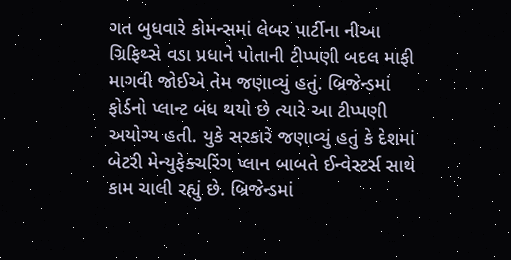ગત બુધવારે કોમન્સમાં લેબર પાર્ટીના નીઆ ગ્રિફિથ્સે વડા પ્રધાને પોતાની ટીપ્પણી બદલ માફી માગવી જોઈએ તેમ જણાવ્યું હતું. બ્રિજેન્ડમાં ફોર્ડનો પ્લાન્ટ બંધ થયો છે ત્યારે આ ટીપ્પણી અયોગ્ય હતી. યુકે સરકારે જણાવ્યું હતું કે દેશમાં બેટરી મેન્યુફેક્ચરિંગ પ્લાન બાબતે ઈન્વેસ્ટર્સ સાથે કામ ચાલી રહ્યું છે. બ્રિજેન્ડમાં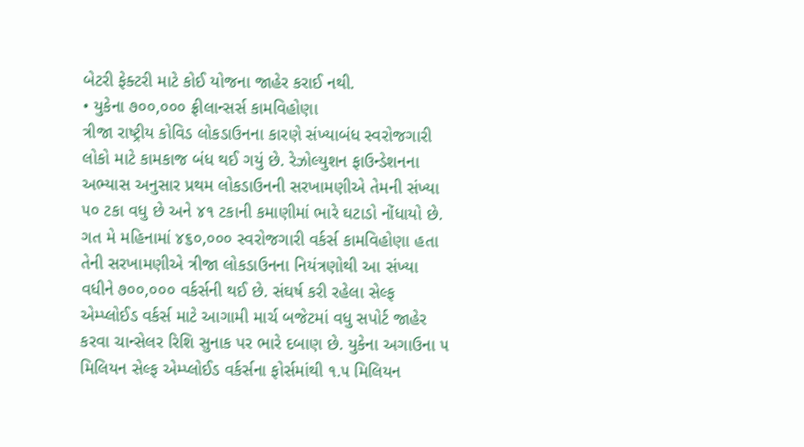બેટરી ફેક્ટરી માટે કોઈ યોજના જાહેર કરાઈ નથી.
• યુકેના ૭૦૦,૦૦૦ ફ્રીલાન્સર્સ કામવિહોણા
ત્રીજા રાષ્ટ્રીય કોવિડ લોકડાઉનના કારણે સંખ્યાબંધ સ્વરોજગારી લોકો માટે કામકાજ બંધ થઈ ગયું છે. રેઝોલ્યુશન ફાઉન્ડેશનના અભ્યાસ અનુસાર પ્રથમ લોકડાઉનની સરખામણીએ તેમની સંખ્યા ૫૦ ટકા વધુ છે અને ૪૧ ટકાની કમાણીમાં ભારે ઘટાડો નોંધાયો છે. ગત મે મહિનામાં ૪૬૦,૦૦૦ સ્વરોજગારી વર્કર્સ કામવિહોણા હતા તેની સરખામણીએ ત્રીજા લોકડાઉનના નિયંત્રણોથી આ સંખ્યા વધીને ૭૦૦,૦૦૦ વર્કર્સની થઈ છે. સંઘર્ષ કરી રહેલા સેલ્ફ એમ્પ્લોઈડ વર્કર્સ માટે આગામી માર્ચ બજેટમાં વધુ સપોર્ટ જાહેર કરવા ચાન્સેલર રિશિ સુનાક પર ભારે દબાણ છે. યુકેના અગાઉના ૫ મિલિયન સેલ્ફ એમ્પ્લોઈડ વર્કર્સના ફોર્સમાંથી ૧.૫ મિલિયન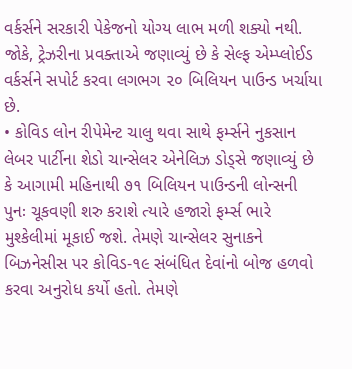વર્કર્સને સરકારી પેકેજનો યોગ્ય લાભ મળી શક્યો નથી. જોકે, ટ્રેઝરીના પ્રવક્તાએ જણાવ્યું છે કે સેલ્ફ એમ્પ્લોઈડ વર્કર્સને સપોર્ટ કરવા લગભગ ૨૦ બિલિયન પાઉન્ડ ખર્ચાયા છે.
• કોવિડ લોન રીપેમેન્ટ ચાલુ થવા સાથે ફર્મ્સને નુકસાન
લેબર પાર્ટીના શેડો ચાન્સેલર એનેલિઝ ડોડ્સે જણાવ્યું છે કે આગામી મહિનાથી ૭૧ બિલિયન પાઉન્ડની લોન્સની પુનઃ ચૂકવણી શરુ કરાશે ત્યારે હજારો ફર્મ્સ ભારે મુશ્કેલીમાં મૂકાઈ જશે. તેમણે ચાન્સેલર સુનાકને બિઝનેસીસ પર કોવિડ-૧૯ સંબંધિત દેવાંનો બોજ હળવો કરવા અનુરોધ કર્યો હતો. તેમણે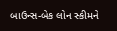બાઉન્સ-બેક લોન સ્કીમને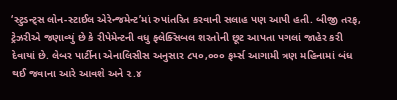‘સ્ટુડન્ટ્સ લોન-સ્ટાઈલ એરેન્જમેન્ટ’માં રુપાંતરિત કરવાની સલાહ પણ આપી હતી. બીજી તરફ, ટ્રેઝરીએ જણાવ્યું છે કે રીપેમેન્ટની વધુ ફ્લેક્સિબલ શરતોની છૂટ આપતા પગલાં જાહેર કરી દેવાયાં છે. લેબર પાર્ટીના એનાલિસીસ અનુસાર ૮૫૦,૦૦૦ ફર્મ્સ આગામી ત્રણ મહિનામાં બંધ થઈ જવાના આરે આવશે અને ૨.૪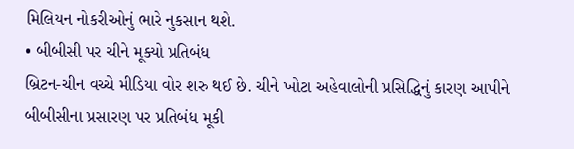મિલિયન નોકરીઓનું ભારે નુકસાન થશે.
• બીબીસી પર ચીને મૂક્યો પ્રતિબંધ
બ્રિટન-ચીન વચ્ચે મીડિયા વોર શરુ થઈ છે. ચીને ખોટા અહેવાલોની પ્રસિદ્ધિનું કારણ આપીને બીબીસીના પ્રસારણ પર પ્રતિબંધ મૂકી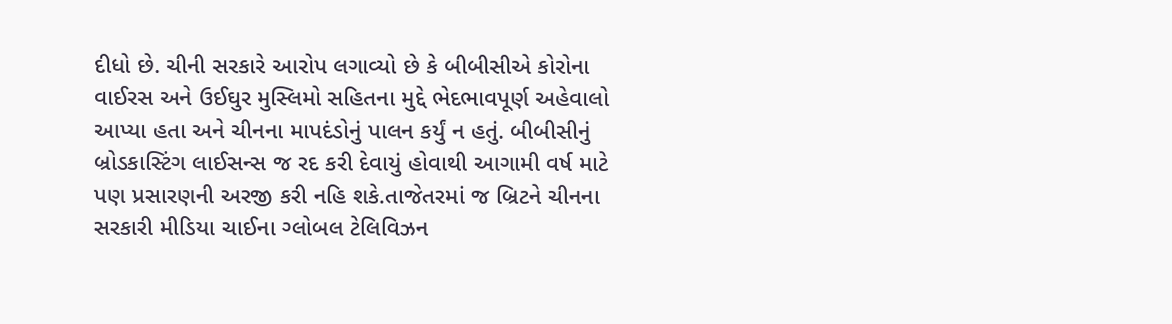દીધો છે. ચીની સરકારે આરોપ લગાવ્યો છે કે બીબીસીએ કોરોના વાઈરસ અને ઉઈઘુર મુસ્લિમો સહિતના મુદ્દે ભેદભાવપૂર્ણ અહેવાલો આપ્યા હતા અને ચીનના માપદંડોનું પાલન કર્યું ન હતું. બીબીસીનું બ્રોડકાસ્ટિંગ લાઈસન્સ જ રદ કરી દેવાયું હોવાથી આગામી વર્ષ માટે પણ પ્રસારણની અરજી કરી નહિ શકે.તાજેતરમાં જ બ્રિટને ચીનના સરકારી મીડિયા ચાઈના ગ્લોબલ ટેલિવિઝન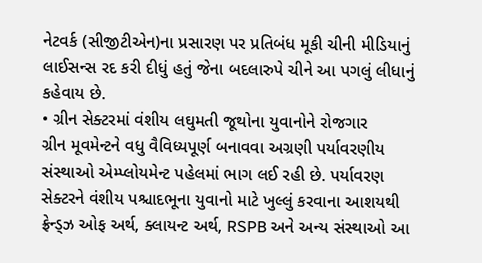નેટવર્ક (સીજીટીએન)ના પ્રસારણ પર પ્રતિબંધ મૂકી ચીની મીડિયાનું લાઈસન્સ રદ કરી દીધું હતું જેના બદલારુપે ચીને આ પગલું લીધાનું કહેવાય છે.
• ગ્રીન સેક્ટરમાં વંશીય લઘુમતી જૂથોના યુવાનોને રોજગાર
ગ્રીન મૂવમેન્ટને વધુ વૈવિધ્યપૂર્ણ બનાવવા અગ્રણી પર્યાવરણીય સંસ્થાઓ એમ્પ્લોયમેન્ટ પહેલમાં ભાગ લઈ રહી છે. પર્યાવરણ સેક્ટરને વંશીય પશ્ચાદભૂના યુવાનો માટે ખુલ્લું કરવાના આશયથી ફ્રેન્ડ્ઝ ઓફ અર્થ, ક્લાયન્ટ અર્થ, RSPB અને અન્ય સંસ્થાઓ આ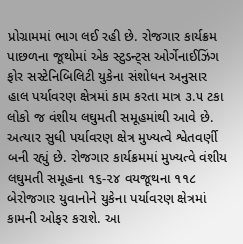પ્રોગ્રામમાં ભાગ લઈ રહી છે. રોજગાર કાર્યક્રમ પાછળના જૂથોમાં એક સ્ટુડન્ટ્સ ઓર્ગેનાઈઝિંગ ફોર સસ્ટેનિબિલિટી યુકેના સંશોધન અનુસાર હાલ પર્યાવરણ ક્ષેત્રમાં કામ કરતા માત્ર ૩.૫ ટકા લોકો જ વંશીય લઘુમતી સમૂહમાંથી આવે છે. અત્યાર સુધી પર્યાવરણ ક્ષેત્ર મુખ્યત્વે શ્વેતવર્ણી બની રહ્યું છે. રોજગાર કાર્યક્રમમાં મુખ્યત્વે વંશીય લઘુમતી સમૂહના ૧૬-૨૪ વયજૂથના ૧૧૮ બેરોજગાર યુવાનોને યુકેના પર્યાવરણ ક્ષેત્રમાં કામની ઓફર કરાશે. આ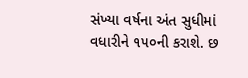સંખ્યા વર્ષના અંત સુધીમાં વધારીને ૧૫૦ની કરાશે. છ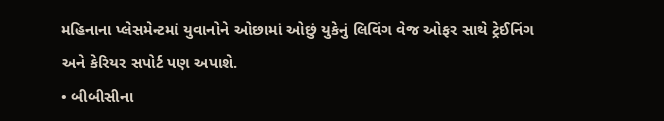મહિનાના પ્લેસમેન્ટમાં યુવાનોને ઓછામાં ઓછું યુકેનું લિવિંગ વેજ ઓફર સાથે ટ્રેઈનિંગ અને કેરિયર સપોર્ટ પણ અપાશે.
• બીબીસીના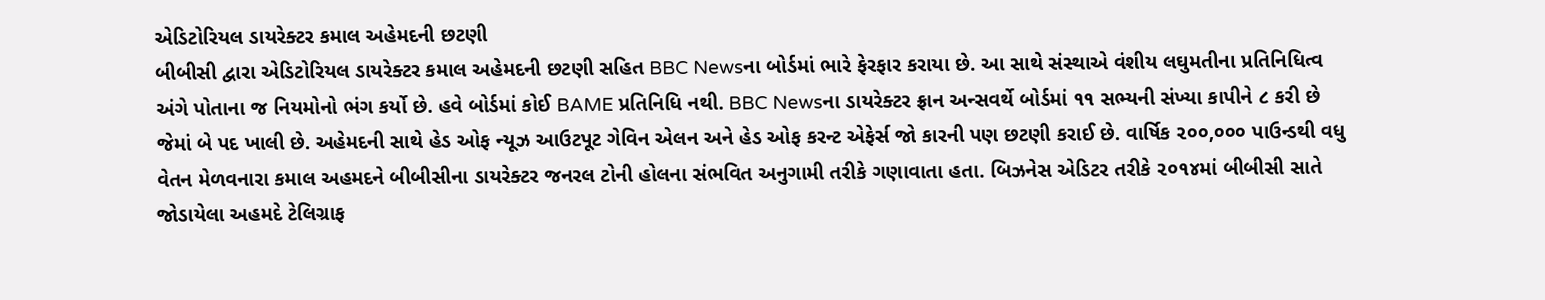એડિટોરિયલ ડાયરેક્ટર કમાલ અહેમદની છટણી
બીબીસી દ્વારા એડિટોરિયલ ડાયરેક્ટર કમાલ અહેમદની છટણી સહિત BBC Newsના બોર્ડમાં ભારે ફેરફાર કરાયા છે. આ સાથે સંસ્થાએ વંશીય લઘુમતીના પ્રતિનિધિત્વ અંગે પોતાના જ નિયમોનો ભંગ કર્યો છે. હવે બોર્ડમાં કોઈ BAME પ્રતિનિધિ નથી. BBC Newsના ડાયરેક્ટર ફ્રાન અન્સવર્થે બોર્ડમાં ૧૧ સભ્યની સંખ્યા કાપીને ૮ કરી છે જેમાં બે પદ ખાલી છે. અહેમદની સાથે હેડ ઓફ ન્યૂઝ આઉટપૂટ ગેવિન એલન અને હેડ ઓફ કરન્ટ એફેર્સ જો કારની પણ છટણી કરાઈ છે. વાર્ષિક ૨૦૦,૦૦૦ પાઉન્ડથી વધુ વેતન મેળવનારા કમાલ અહમદને બીબીસીના ડાયરેક્ટર જનરલ ટોની હોલના સંભવિત અનુગામી તરીકે ગણાવાતા હતા. બિઝનેસ એડિટર તરીકે ૨૦૧૪માં બીબીસી સાતે જોડાયેલા અહમદે ટેલિગ્રાફ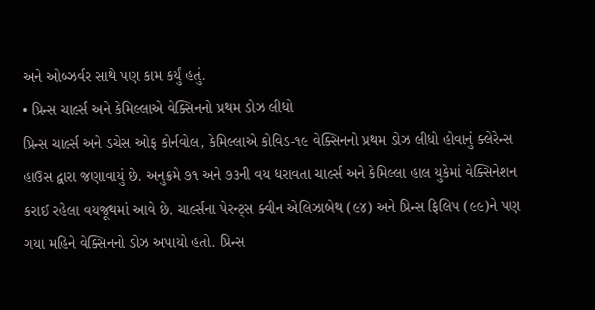અને ઓબ્ઝર્વર સાથે પણ કામ કર્યું હતું.
• પ્રિન્સ ચાર્લ્સ અને કેમિલ્લાએ વેક્સિનનો પ્રથમ ડોઝ લીધો
પ્રિન્સ ચાર્લ્સ અને ડચેસ ઓફ કોર્નવોલ, કેમિલ્લાએ કોવિડ-૧૯ વેક્સિનનો પ્રથમ ડોઝ લીધો હોવાનું ક્લેરેન્સ હાઉસ દ્વારા જણાવાયું છે. અનુક્રમે ૭૧ અને ૭૩ની વય ધરાવતા ચાર્લ્સ અને કેમિલ્લા હાલ યુકેમાં વેક્સિનેશન કરાઈ રહેલા વયજૂથમાં આવે છે. ચાર્લ્સના પેરન્ટ્સ ક્વીન એલિઝાબેથ (૯૪) અને પ્રિન્સ ફિલિપ (૯૯)ને પણ ગયા મહિને વેક્સિનનો ડોઝ અપાયો હતો. પ્રિન્સ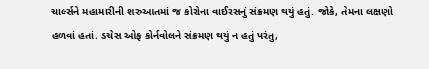ચાર્લ્સને મહામારીની શરુઆતમાં જ કોરોના વાઈરસનું સંક્રમણ થયું હતું. જોકે, તેમના લક્ષણો હળવાં હતાં. ડચેસ ઓફ કોર્નવોલને સંક્રમણ થયું ન હતું પરંતુ,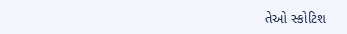તેઓ સ્કોટિશ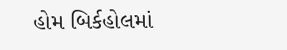હોમ બિર્કહોલમાં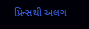પ્રિન્સથી અલગ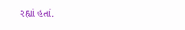રહ્યાં હતાં.